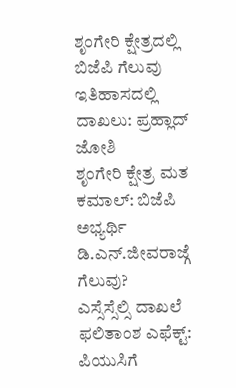ಶೃಂಗೇರಿ ಕ್ಷೇತ್ರದಲ್ಲಿ ಬಿಜೆಪಿ ಗೆಲುವು ಇತಿಹಾಸದಲ್ಲಿ ದಾಖಲು: ಪ್ರಹ್ಲಾದ್ ಜೋಶಿ
ಶೃಂಗೇರಿ ಕ್ಷೇತ್ರ ಮತ ಕಮಾಲ್: ಬಿಜೆಪಿ ಅಭ್ಯರ್ಥಿ ಡಿ.ಎನ್.ಜೀವರಾಜ್ಗೆ ಗೆಲುವು?
ಎಸ್ಸೆಸ್ಸೆಲ್ಸಿ ದಾಖಲೆ ಫಲಿತಾಂಶ ಎಫೆಕ್ಟ್: ಪಿಯುಸಿಗೆ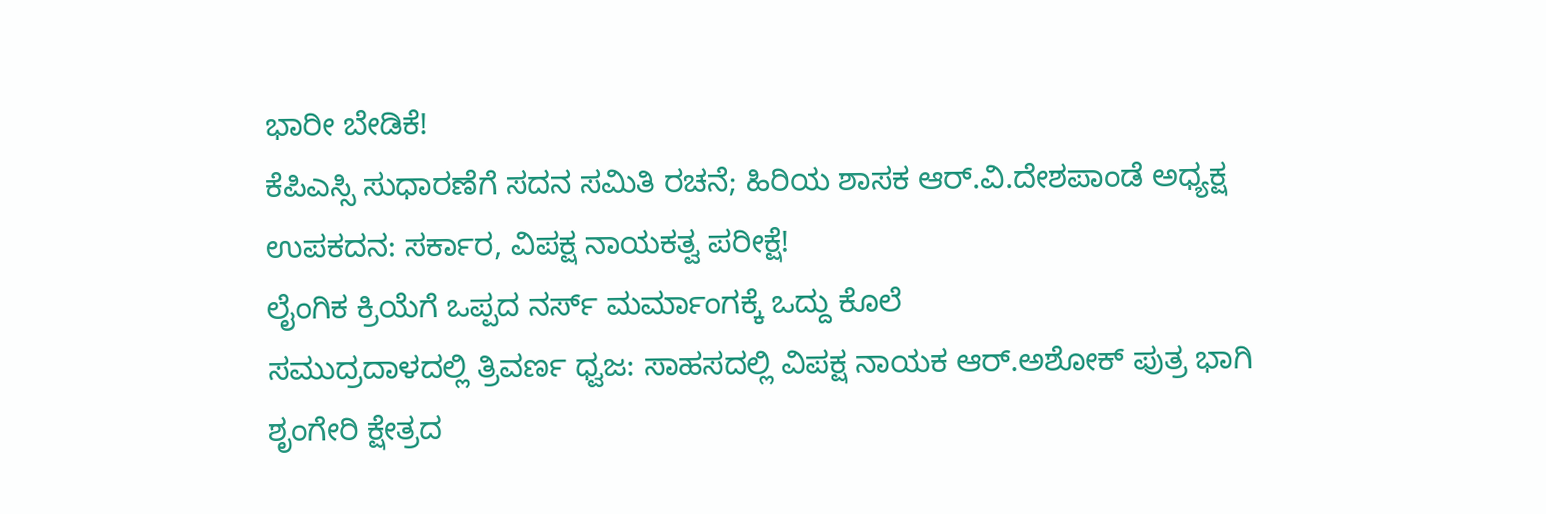ಭಾರೀ ಬೇಡಿಕೆ!
ಕೆಪಿಎಸ್ಸಿ ಸುಧಾರಣೆಗೆ ಸದನ ಸಮಿತಿ ರಚನೆ; ಹಿರಿಯ ಶಾಸಕ ಆರ್.ವಿ.ದೇಶಪಾಂಡೆ ಅಧ್ಯಕ್ಷ
ಉಪಕದನ: ಸರ್ಕಾರ, ವಿಪಕ್ಷ ನಾಯಕತ್ವ ಪರೀಕ್ಷೆ!
ಲೈಂಗಿಕ ಕ್ರಿಯೆಗೆ ಒಪ್ಪದ ನರ್ಸ್ ಮರ್ಮಾಂಗಕ್ಕೆ ಒದ್ದು ಕೊಲೆ
ಸಮುದ್ರದಾಳದಲ್ಲಿ ತ್ರಿವರ್ಣ ಧ್ವಜ: ಸಾಹಸದಲ್ಲಿ ವಿಪಕ್ಷ ನಾಯಕ ಆರ್.ಅಶೋಕ್ ಪುತ್ರ ಭಾಗಿ
ಶೃಂಗೇರಿ ಕ್ಷೇತ್ರದ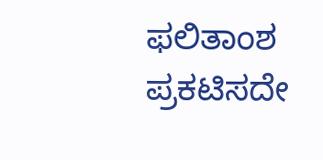ಫಲಿತಾಂಶ ಪ್ರಕಟಿಸದೇ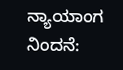ನ್ಯಾಯಾಂಗ ನಿಂದನೆ: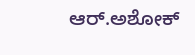ಆರ್.ಅಶೋಕ್